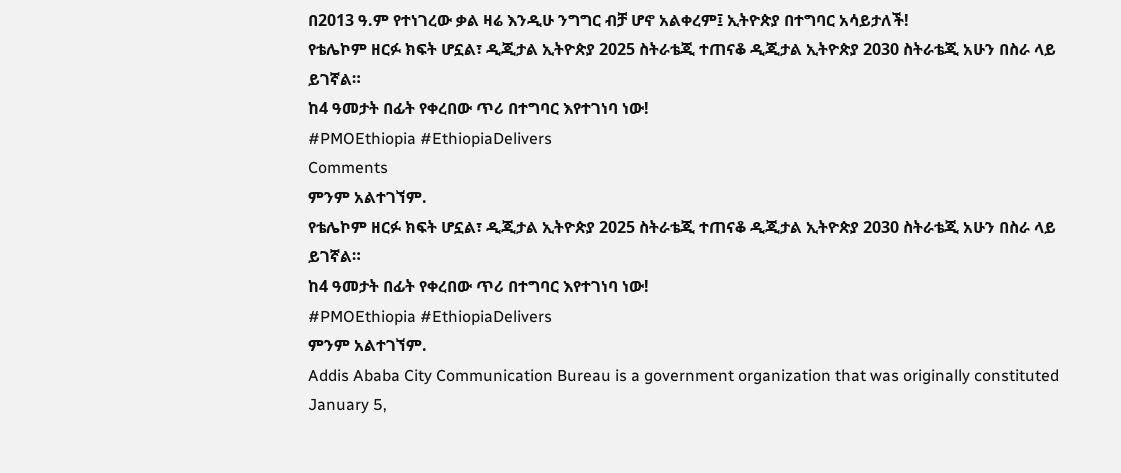በ2013 ዓ.ም የተነገረው ቃል ዛሬ እንዲሁ ንግግር ብቻ ሆኖ አልቀረም፤ ኢትዮጵያ በተግባር አሳይታለች!
የቴሌኮም ዘርፉ ክፍት ሆኗል፣ ዲጂታል ኢትዮጵያ 2025 ስትራቴጂ ተጠናቆ ዲጂታል ኢትዮጵያ 2030 ስትራቴጂ አሁን በስራ ላይ ይገኛል።
ከ4 ዓመታት በፊት የቀረበው ጥሪ በተግባር እየተገነባ ነው!
#PMOEthiopia #EthiopiaDelivers
Comments
ምንም አልተገኘም.
የቴሌኮም ዘርፉ ክፍት ሆኗል፣ ዲጂታል ኢትዮጵያ 2025 ስትራቴጂ ተጠናቆ ዲጂታል ኢትዮጵያ 2030 ስትራቴጂ አሁን በስራ ላይ ይገኛል።
ከ4 ዓመታት በፊት የቀረበው ጥሪ በተግባር እየተገነባ ነው!
#PMOEthiopia #EthiopiaDelivers
ምንም አልተገኘም.
Addis Ababa City Communication Bureau is a government organization that was originally constituted January 5,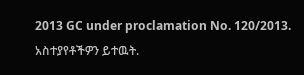2013 GC under proclamation No. 120/2013.
አስተያየቶችዎን ይተዉት.